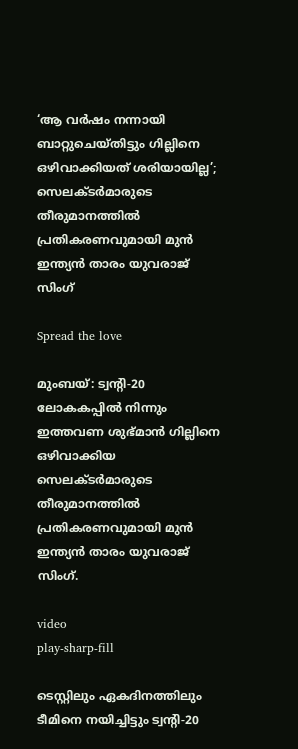‘ആ വര്‍ഷം നന്നായി ബാറ്റുചെയ്തിട്ടും ഗില്ലിനെ ഒഴിവാക്കിയത് ശരിയായില്ല’; സെലക്ടർമാരുടെ തീരുമാനത്തില്‍ പ്രതികരണവുമായി മുൻ ഇന്ത്യൻ താരം യുവരാജ് സിംഗ്

Spread the love

മുംബയ്: ട്വന്റി-20 ലോകകപ്പില്‍ നിന്നും ഇത്തവണ ശുഭ്മാൻ ഗില്ലിനെ ഒഴിവാക്കിയ സെലക്ടർമാരുടെ തീരുമാനത്തില്‍ പ്രതികരണവുമായി മുൻ ഇന്ത്യൻ താരം യുവരാജ് സിംഗ്.

video
play-sharp-fill

ടെസ്റ്റിലും ഏകദിനത്തിലും ടീമിനെ നയിച്ചിട്ടും ട്വന്റി-20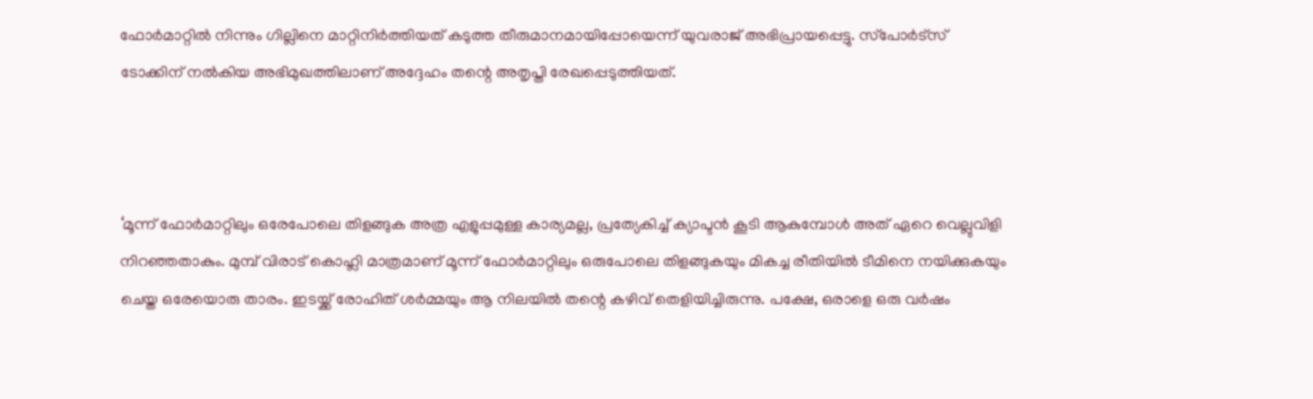ഫോർമാറ്റില്‍ നിന്നും ഗില്ലിനെ മാറ്റിനിർത്തിയത് കടുത്ത തീരുമാനമായിപ്പോയെന്ന് യുവരാജ് അഭിപ്രായപ്പെട്ടു. സ്‌പോർട്സ് ടോക്കിന് നല്‍കിയ അഭിമുഖത്തിലാണ് അദ്ദേഹം തന്റെ അതൃപ്തി രേഖപ്പെടുത്തിയത്.



‘മൂന്ന് ഫോർമാറ്റിലും ഒരേപോലെ തിളങ്ങുക അത്ര എളുപ്പമുള്ള കാര്യമല്ല, പ്രത്യേകിച്ച്‌ ക്യാപ്ടൻ കൂടി ആകുമ്പോള്‍ അത് ഏറെ വെല്ലുവിളി നിറഞ്ഞതാകും. മുമ്പ് വിരാട് കൊഹ്ലി മാത്രമാണ് മൂന്ന് ഫോർമാറ്റിലും ഒരുപോലെ തിളങ്ങുകയും മികച്ച രീതിയില്‍ ടീമിനെ നയിക്കുകയും ചെയ്ത ഒരേയൊരു താരം. ഇടയ്ക്ക് രോഹിത് ശർമ്മയും ആ നിലയില്‍ തന്റെ കഴിവ് തെളിയിച്ചിരുന്നു. പക്ഷേ, ഒരാളെ ഒരു വർഷം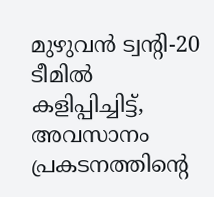മുഴുവൻ ട്വന്റി-20 ടീമില്‍ കളിപ്പിച്ചിട്ട്, അവസാനം പ്രകടനത്തിന്റെ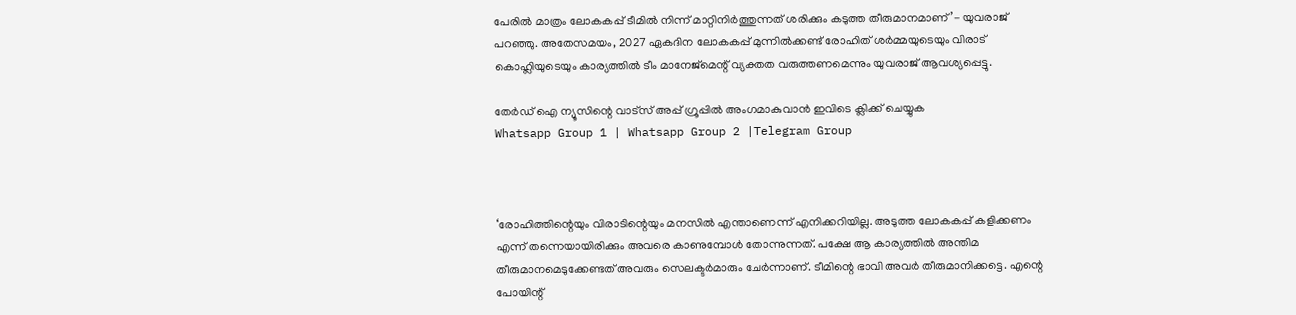പേരില്‍ മാത്രം ലോകകപ്പ് ടീമില്‍ നിന്ന് മാറ്റിനിർത്തുന്നത് ശരിക്കും കടുത്ത തീരുമാനമാണ്’- യുവരാജ് പറഞ്ഞു. അതേസമയം, 2027 ഏകദിന ലോകകപ്പ് മുന്നില്‍ക്കണ്ട് രോഹിത് ശർമ്മയുടെയും വിരാട് കൊഹ്ലിയുടെയും കാര്യത്തില്‍ ടീം മാനേജ്‌മെന്റ് വ്യക്തത വരുത്തണമെന്നും യുവരാജ് ആവശ്യപ്പെട്ടു.

തേർഡ് ഐ ന്യൂസിന്റെ വാട്സ് അപ്പ് ഗ്രൂപ്പിൽ അംഗമാകുവാൻ ഇവിടെ ക്ലിക്ക് ചെയ്യുക
Whatsapp Group 1 | Whatsapp Group 2 |Telegram Group



‘രോഹിത്തിന്റെയും വിരാടിന്റെയും മനസില്‍ എന്താണെന്ന് എനിക്കറിയില്ല. അടുത്ത ലോകകപ്പ് കളിക്കണം എന്ന് തന്നെയായിരിക്കും അവരെ കാണുമ്പോള്‍ തോന്നുന്നത്. പക്ഷേ ആ കാര്യത്തില്‍ അന്തിമ തീരുമാനമെടുക്കേണ്ടത് അവരും സെലക്ടർമാരും ചേർന്നാണ്. ടീമിന്റെ ഭാവി അവർ തീരുമാനിക്കട്ടെ. എന്റെ പോയിന്റ്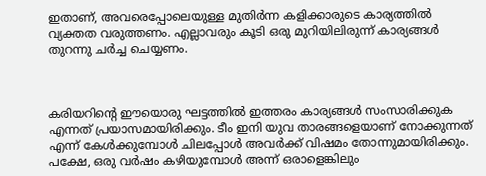ഇതാണ്, അവരെപ്പോലെയുള്ള മുതിർന്ന കളിക്കാരുടെ കാര്യത്തില്‍ വ്യക്തത വരുത്തണം. എല്ലാവരും കൂടി ഒരു മുറിയിലിരുന്ന് കാര്യങ്ങള്‍ തുറന്നു ചർച്ച ചെയ്യണം.



കരിയറിന്റെ ഈയൊരു ഘട്ടത്തില്‍ ഇത്തരം കാര്യങ്ങള്‍ സംസാരിക്കുക എന്നത് പ്രയാസമായിരിക്കും. ടീം ഇനി യുവ താരങ്ങളെയാണ് നോക്കുന്നത് എന്ന് കേള്‍ക്കുമ്പോള്‍ ചിലപ്പോള്‍ അവർക്ക് വിഷമം തോന്നുമായിരിക്കും. പക്ഷേ, ഒരു വർഷം കഴിയുമ്പോള്‍ അന്ന് ഒരാളെങ്കിലും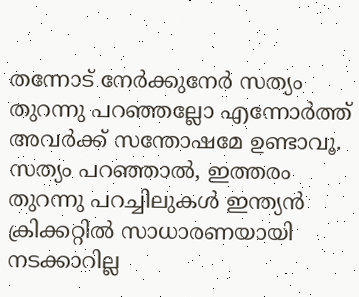തന്നോട് നേർക്കുനേർ സത്യം തുറന്നു പറഞ്ഞല്ലോ എന്നോർത്ത് അവർക്ക് സന്തോഷമേ ഉണ്ടാവൂ. സത്യം പറഞ്ഞാല്‍, ഇത്തരം തുറന്നു പറച്ചിലുകള്‍ ഇന്ത്യൻ ക്രിക്കറ്റില്‍ സാധാരണയായി നടക്കാറില്ല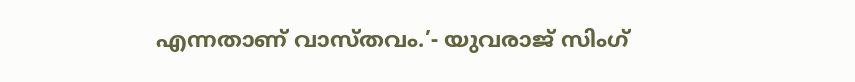എന്നതാണ് വാസ്തവം.’- യുവരാജ് സിംഗ്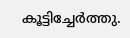കൂട്ടിച്ചേർത്തു.